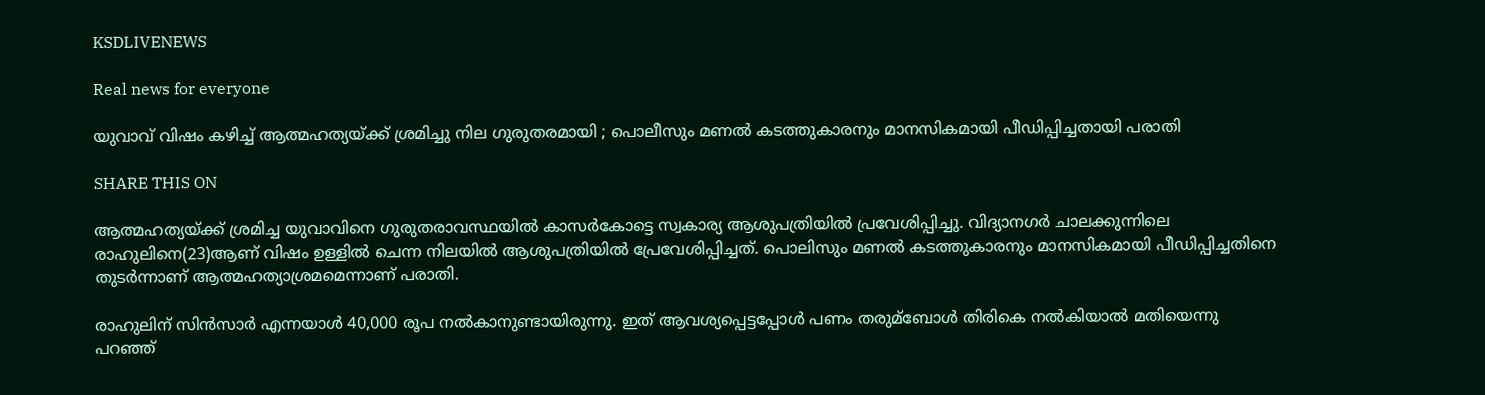KSDLIVENEWS

Real news for everyone

യുവാവ് വിഷം കഴിച്ച് ആത്മഹത്യയ്ക്ക് ശ്രമിച്ചു നില ഗുരുതരമായി ; പൊലീസും മണൽ കടത്തുകാരനും മാനസികമായി പീഡിപ്പിച്ചതായി പരാതി

SHARE THIS ON

ആത്മഹത്യയ്ക്ക് ശ്രമിച്ച യുവാവിനെ ഗുരുതരാവസ്ഥയില്‍ കാസര്‍കോട്ടെ സ്വകാര്യ ആശുപത്രിയില്‍ പ്രവേശിപ്പിച്ചു. വിദ്യാനഗര്‍ ചാലക്കുന്നിലെ രാഹുലിനെ(23)ആണ് വിഷം ഉള്ളില്‍ ചെന്ന നിലയില്‍ ആശുപത്രിയില്‍ പ്രേവേശിപ്പിച്ചത്. പൊലിസും മണല്‍ കടത്തുകാരനും മാനസികമായി പീഡിപ്പിച്ചതിനെ തുടര്‍ന്നാണ് ആത്മഹത്യാശ്രമമെന്നാണ് പരാതി.

രാഹുലിന് സിന്‍സാര്‍ എന്നയാള്‍ 40,000 രൂപ നല്‍കാനുണ്ടായിരുന്നു. ഇത് ആവശ്യപ്പെട്ടപ്പോള്‍ പണം തരുമ്ബോള്‍ തിരികെ നല്‍കിയാല്‍ മതിയെന്നു പറഞ്ഞ്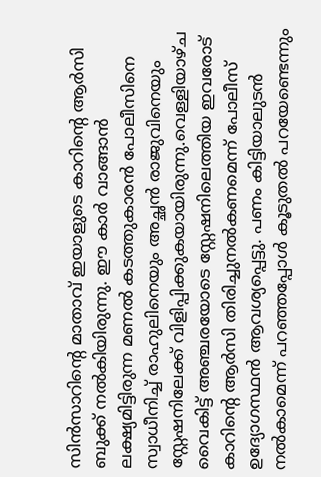സിന്‍സാറിന്റെ മാതാവ് ഇയാളുടെ കാറിന്റെ ആര്‍സി ബുക്ക് നല്‍കിയിരുന്നു. ഈ കാര്‍ വാങ്ങാന്‍ ലക്ഷ്യമിട്ടിരുന്ന മണല്‍ കടത്തുകാരന്‍ പോലീസിനെ സ്വാധീനിച്ച്‌ രാഹുലിനെയും അച്ഛന്‍ രാജുവിനെയും സ്റ്റേഷനിലേക്ക് വിളിപ്പിക്കുകയായിരുന്നു.വെള്ളിയാഴ്ച വൈകിട്ട് അഞ്ചരയോടെ സ്റ്റേഷനിലെത്തിയ ഇവരോട് കാറിന്റെ ആര്‍സി തിരിച്ചുനല്‍കണമെന്ന് പോലീസ് ഉദ്യോഗസ്ഥന്‍ ആവശ്യപ്പെട്ടു. പണം കിട്ടിയാലുടന്‍ നല്‍കാമെന്ന് പറഞ്ഞപ്പോള്‍ കൂടുതല്‍ പറയേണ്ടെന്നും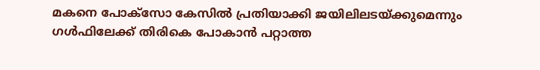മകനെ പോക്സോ കേസില്‍ പ്രതിയാക്കി ജയിലിലടയ്ക്കുമെന്നും ഗള്‍ഫിലേക്ക് തിരികെ പോകാന്‍ പറ്റാത്ത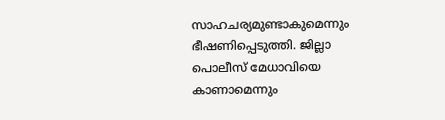സാഹചര്യമുണ്ടാകുമെന്നും ഭീഷണിപ്പെടുത്തി. ജില്ലാ പൊലീസ് മേധാവിയെ കാണാമെന്നും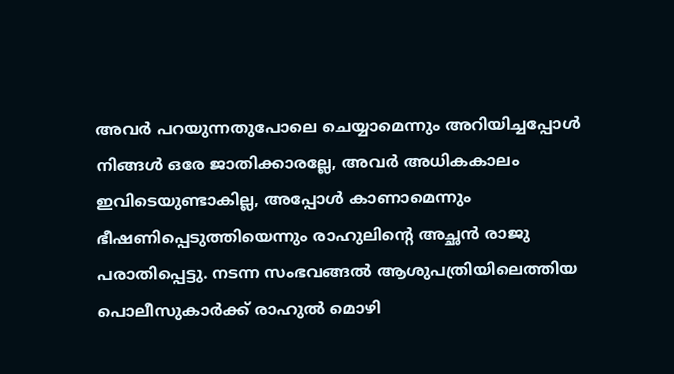അവര്‍ പറയുന്നതുപോലെ ചെയ്യാമെന്നും അറിയിച്ചപ്പോള്‍ നിങ്ങള്‍ ഒരേ ജാതിക്കാരല്ലേ, അവര്‍ അധികകാലം ഇവിടെയുണ്ടാകില്ല, അപ്പോള്‍ കാണാമെന്നും ഭീഷണിപ്പെടുത്തിയെന്നും രാഹുലിന്റെ അച്ഛന്‍ രാജു പരാതിപ്പെട്ടു. നടന്ന സംഭവങ്ങല്‍ ആശുപത്രിയിലെത്തിയ പൊലീസുകാര്‍ക്ക് രാഹുല്‍ മൊഴി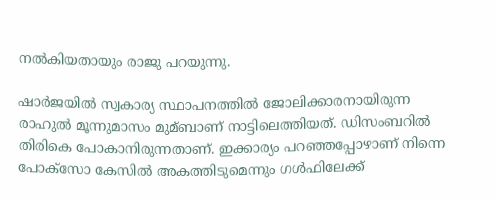നല്‍കിയതായും രാജു പറയുന്നു.

ഷാര്‍ജയില്‍ സ്വകാര്യ സ്ഥാപനത്തില്‍ ജോലിക്കാരനായിരുന്ന രാഹുല്‍ മൂന്നുമാസം മുമ്ബാണ് നാട്ടിലെത്തിയത്. ഡിസംബറില്‍ തിരികെ പോകാനിരുന്നതാണ്. ഇക്കാര്യം പറഞ്ഞപ്പോഴാണ് നിന്നെ പോക്സോ കേസില്‍ അകത്തിടുമെന്നും ഗള്‍ഫിലേക്ക്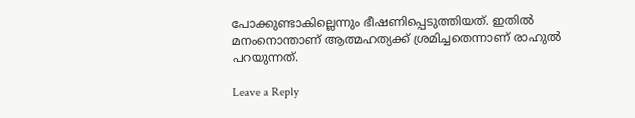പോക്കുണ്ടാകില്ലെന്നും ഭീഷണിപ്പെടുത്തിയത്. ഇതില്‍ മനംനൊന്താണ് ആത്മഹത്യക്ക് ശ്രമിച്ചതെന്നാണ് രാഹുല്‍ പറയുന്നത്.

Leave a Reply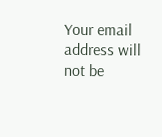Your email address will not be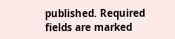published. Required fields are marked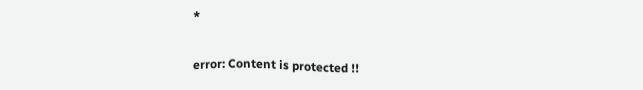*

error: Content is protected !!